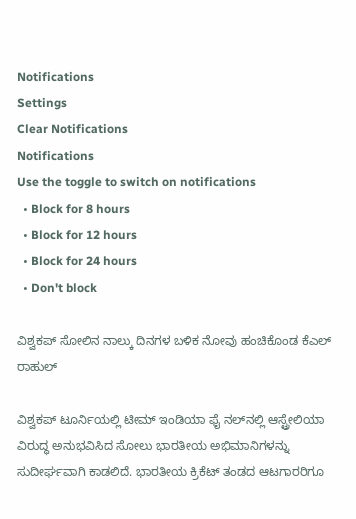Notifications
Settings
Clear Notifications
Notifications
Use the toggle to switch on notifications
  • Block for 8 hours
  • Block for 12 hours
  • Block for 24 hours
  • Don't block

ವಿಶ್ವಕಪ್ ಸೋಲಿನ ನಾಲ್ಕು ದಿನಗಳ ಬಳಿಕ ನೋವು ಹಂಚಿಕೊಂಡ ಕೆಎಲ್ ರಾಹುಲ್

ವಿಶ್ವಕಪ್ ಟೂರ್ನಿಯಲ್ಲಿ ಟೀಮ್ ಇಂಡಿಯಾ ಫೈ ನಲ್‌ನಲ್ಲಿ ಆಸ್ಟ್ರೇಲಿಯಾ ವಿರುದ್ಧ ಅನುಭವಿಸಿದ ಸೋಲು ಭಾರತೀಯ ಅಭಿಮಾನಿಗಳನ್ನು ಸುದೀರ್ಘವಾಗಿ ಕಾಡಲಿದೆ. ಭಾರತೀಯ ಕ್ರಿಕೆಟ್ ತಂಡದ ಆಟಗಾರರಿಗೂ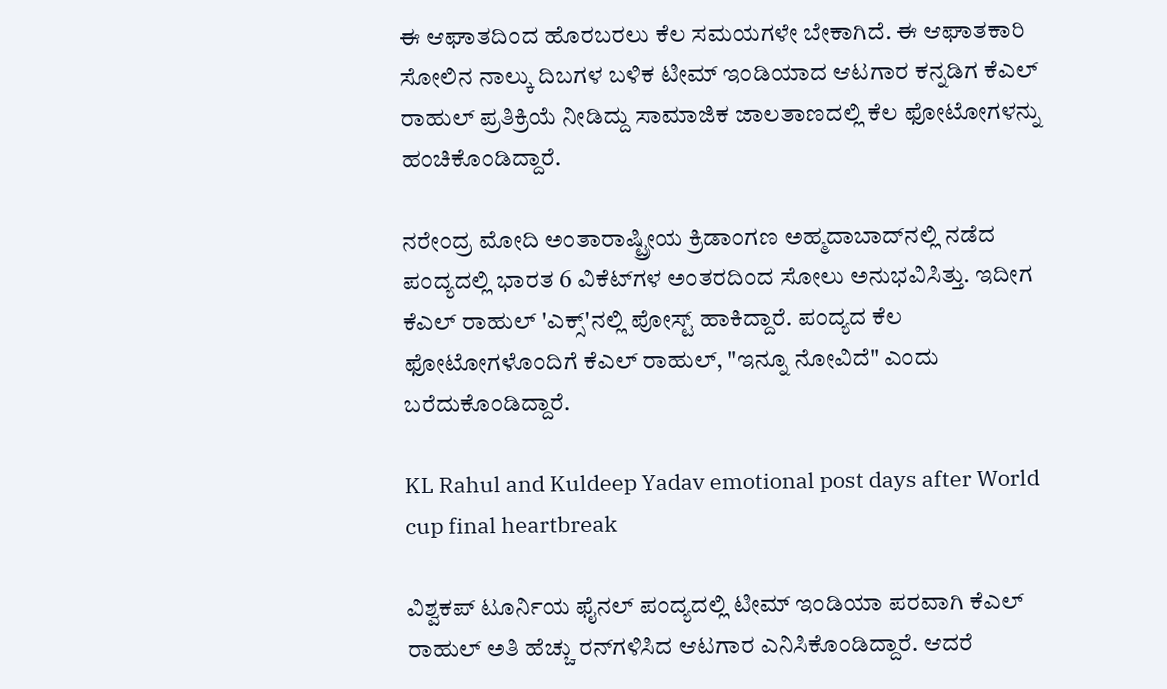ಈ ಆಘಾತದಿಂದ ಹೊರಬರಲು ಕೆಲ ಸಮಯಗಳೇ ಬೇಕಾಗಿದೆ. ಈ ಆಘಾತಕಾರಿ ಸೋಲಿನ ನಾಲ್ಕು ದಿಬಗಳ ಬಳಿಕ ಟೀಮ್ ಇಂಡಿಯಾದ ಆಟಗಾರ ಕನ್ನಡಿಗ ಕೆಎಲ್ ರಾಹುಲ್ ಪ್ರತಿಕ್ರಿಯೆ ನೀಡಿದ್ದು ಸಾಮಾಜಿಕ ಜಾಲತಾಣದಲ್ಲಿ ಕೆಲ ಫೋಟೋಗಳನ್ನು ಹಂಚಿಕೊಂಡಿದ್ದಾರೆ.

ನರೇಂದ್ರ ಮೋದಿ ಅಂತಾರಾಷ್ಟ್ರೀಯ ಕ್ರಿಡಾಂಗಣ ಅಹ್ಮದಾಬಾದ್‌ನಲ್ಲಿ ನಡೆದ ಪಂದ್ಯದಲ್ಲಿ ಭಾರತ 6 ವಿಕೆಟ್‌ಗಳ ಅಂತರದಿಂದ ಸೋಲು ಅನುಭವಿಸಿತ್ತು. ಇದೀಗ ಕೆಎಲ್ ರಾಹುಲ್ 'ಎಕ್ಸ್‌'ನಲ್ಲಿ ಪೋಸ್ಟ್ ಹಾಕಿದ್ದಾರೆ. ಪಂದ್ಯದ ಕೆಲ ಫೋಟೋಗಳೊಂದಿಗೆ ಕೆಎಲ್ ರಾಹುಲ್, "ಇನ್ನೂ ನೋವಿದೆ" ಎಂದು ಬರೆದುಕೊಂಡಿದ್ದಾರೆ.

KL Rahul and Kuldeep Yadav emotional post days after World cup final heartbreak

ವಿಶ್ವಕಪ್ ಟೂರ್ನಿಯ ಫೈನಲ್ ಪಂದ್ಯದಲ್ಲಿ ಟೀಮ್ ಇಂಡಿಯಾ ಪರವಾಗಿ ಕೆಎಲ್ ರಾಹುಲ್ ಅತಿ ಹೆಚ್ಚು ರನ್‌ಗಳಿಸಿದ ಆಟಗಾರ ಎನಿಸಿಕೊಂಡಿದ್ದಾರೆ. ಆದರೆ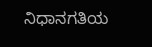ನಿಧಾನಗತಿಯ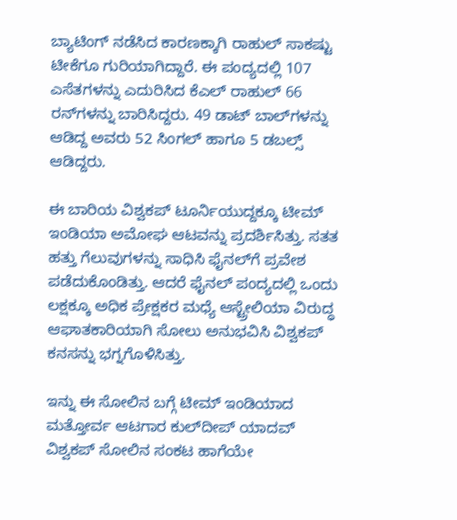ಬ್ಯಾಟಿಂಗ್ ನಡೆಸಿದ ಕಾರಣಕ್ಕಾಗಿ ರಾಹುಲ್ ಸಾಕಷ್ಟು ಟೀಕೆಗೂ ಗುರಿಯಾಗಿದ್ದಾರೆ. ಈ ಪಂದ್ಯದಲ್ಲಿ 107 ಎಸೆತಗಳನ್ನು ಎದುರಿಸಿದ ಕೆಎಲ್ ರಾಹುಲ್ 66 ರನ್‌ಗಳನ್ನು ಬಾರಿಸಿದ್ದರು. 49 ಡಾಟ್ ಬಾಲ್‌ಗಳನ್ನು ಆಡಿದ್ದ ಅವರು 52 ಸಿಂಗಲ್ ಹಾಗೂ 5 ಡಬಲ್ಸ್ ಆಡಿದ್ದರು.

ಈ ಬಾರಿಯ ವಿಶ್ವಕಪ್ ಟೂರ್ನಿಯುದ್ದಕ್ಕೂ ಟೀಮ್ ಇಂಡಿಯಾ ಅಮೋಘ ಆಟವನ್ನು ಪ್ರದರ್ಶಿಸಿತ್ತು. ಸತತ ಹತ್ತು ಗೆಲುವುಗಳನ್ನು ಸಾಧಿಸಿ ಫೈನಲ್‌ಗೆ ಪ್ರವೇಶ ಪಡೆದುಕೊಂಡಿತ್ತು. ಆದರೆ ಫೈನಲ್ ಪಂದ್ಯದಲ್ಲಿ ಒಂದು ಲಕ್ಷಕ್ಕೂ ಅಧಿಕ ಪ್ರೇಕ್ಷಕರ ಮಧ್ಯೆ ಆಸ್ಟ್ರೇಲಿಯಾ ವಿರುದ್ಧ ಆಘಾತಕಾರಿಯಾಗಿ ಸೋಲು ಅನುಭವಿಸಿ ವಿಶ್ವಕಪ್ ಕನಸನ್ನು ಭಗ್ನಗೊಳಿಸಿತ್ತು.

ಇನ್ನು ಈ ಸೋಲಿನ ಬಗ್ಗೆ ಟೀಮ್ ಇಂಡಿಯಾದ ಮತ್ತೋರ್ವ ಆಟಗಾರ ಕುಲ್‌ದೀಪ್ ಯಾದವ್ ವಿಶ್ವಕಪ್ ಸೋಲಿನ ಸಂಕಟ ಹಾಗೆಯೇ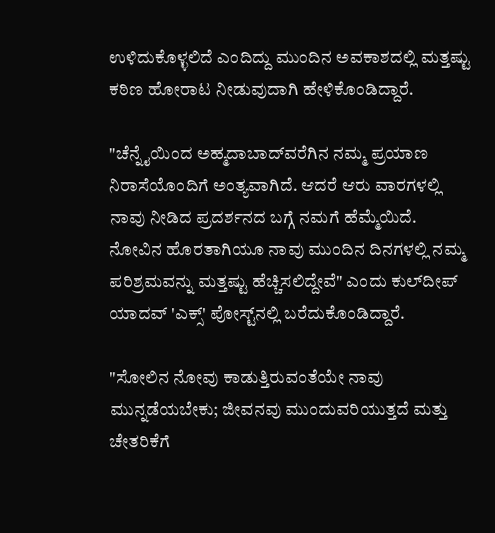ಉಳಿದುಕೊಳ್ಳಲಿದೆ ಎಂದಿದ್ದು ಮುಂದಿನ ಅವಕಾಶದಲ್ಲಿ ಮತ್ತಷ್ಟು ಕಠಿಣ ಹೋರಾಟ ನೀಡುವುದಾಗಿ ಹೇಳಿಕೊಂಡಿದ್ದಾರೆ.

"ಚೆನ್ನೈಯಿಂದ ಅಹ್ಮದಾಬಾದ್‌ವರೆಗಿನ ನಮ್ಮ ಪ್ರಯಾಣ ನಿರಾಸೆಯೊಂದಿಗೆ ಅಂತ್ಯವಾಗಿದೆ. ಆದರೆ ಆರು ವಾರಗಳಲ್ಲಿ ನಾವು ನೀಡಿದ ಪ್ರದರ್ಶನದ ಬಗ್ಗೆ ನಮಗೆ ಹೆಮ್ಮೆಯಿದೆ. ನೋವಿನ ಹೊರತಾಗಿಯೂ ನಾವು ಮುಂದಿನ ದಿನಗಳಲ್ಲಿ ನಮ್ಮ ಪರಿಶ್ರಮವನ್ನು ಮತ್ತಷ್ಟು ಹೆಚ್ಚಿಸಲಿದ್ದೇವೆ" ಎಂದು ಕುಲ್‌ದೀಪ್ ಯಾದವ್ 'ಎಕ್ಸ್‌' ಪೋಸ್ಟ್‌ನಲ್ಲಿ ಬರೆದುಕೊಂಡಿದ್ದಾರೆ.

"ಸೋಲಿನ ನೋವು ಕಾಡುತ್ತಿರುವಂತೆಯೇ ನಾವು ಮುನ್ನಡೆಯಬೇಕು; ಜೀವನವು ಮುಂದುವರಿಯುತ್ತದೆ ಮತ್ತು ಚೇತರಿಕೆಗೆ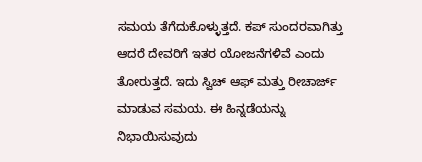ಸಮಯ ತೆಗೆದುಕೊಳ್ಳುತ್ತದೆ. ಕಪ್ ಸುಂದರವಾಗಿತ್ತು ಆದರೆ ದೇವರಿಗೆ ಇತರ ಯೋಜನೆಗಳಿವೆ ಎಂದು ತೋರುತ್ತದೆ. ಇದು ಸ್ವಿಚ್ ಆಫ್ ಮತ್ತು ರೀಚಾರ್ಜ್ ಮಾಡುವ ಸಮಯ. ಈ ಹಿನ್ನಡೆಯನ್ನು ನಿಭಾಯಿಸುವುದು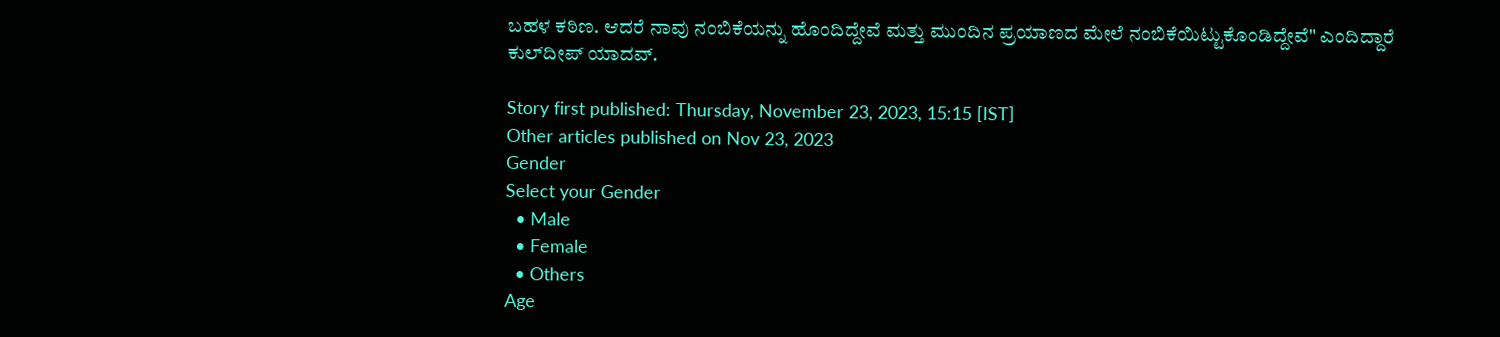ಬಹಳ ಕಠಿಣ. ಆದರೆ ನಾವು ನಂಬಿಕೆಯನ್ನು ಹೊಂದಿದ್ದೇವೆ ಮತ್ತು ಮುಂದಿನ ಪ್ರಯಾಣದ ಮೇಲೆ ನಂಬಿಕೆಯಿಟ್ಟುಕೊಂಡಿದ್ದೇವೆ" ಎಂದಿದ್ದಾರೆ ಕುಲ್‌ದೀಪ್ ಯಾದವ್.

Story first published: Thursday, November 23, 2023, 15:15 [IST]
Other articles published on Nov 23, 2023
Gender
Select your Gender
  • Male
  • Female
  • Others
Age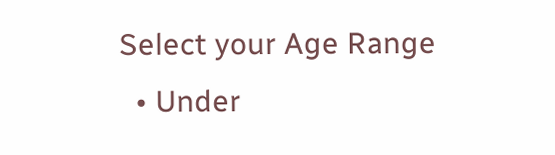Select your Age Range
  • Under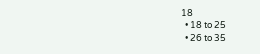18
  • 18 to 25
  • 26 to 35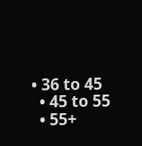• 36 to 45
  • 45 to 55
  • 55+